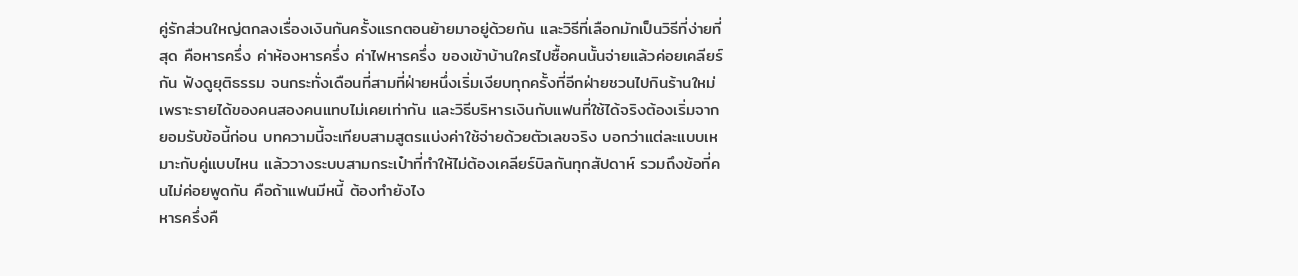คู่รักส่วนใหญ่ตกลงเรื่องเงินกันครั้งแรกตอนย้ายมาอยู่ด้วยกัน และวิธีที่เลือกมักเป็นวิธีที่ง่ายที่สุด คือหารครึ่ง ค่าห้องหารครึ่ง ค่าไฟหารครึ่ง ของเข้าบ้านใครไปซื้อคนนั้นจ่ายแล้วค่อยเคลียร์กัน ฟังดูยุติธรรม จนกระทั่งเดือนที่สามที่ฝ่ายหนึ่งเริ่มเงียบทุกครั้งที่อีกฝ่ายชวนไปกินร้านใหม่
เพราะรายได้ของคนสองคนแทบไม่เคยเท่ากัน และวิธีบริหารเงินกับแฟนที่ใช้ได้จริงต้องเริ่มจากยอมรับข้อนี้ก่อน บทความนี้จะเทียบสามสูตรแบ่งค่าใช้จ่ายด้วยตัวเลขจริง บอกว่าแต่ละแบบเหมาะกับคู่แบบไหน แล้ววางระบบสามกระเป๋าที่ทำให้ไม่ต้องเคลียร์บิลกันทุกสัปดาห์ รวมถึงข้อที่คนไม่ค่อยพูดกัน คือถ้าแฟนมีหนี้ ต้องทำยังไง
หารครึ่งคื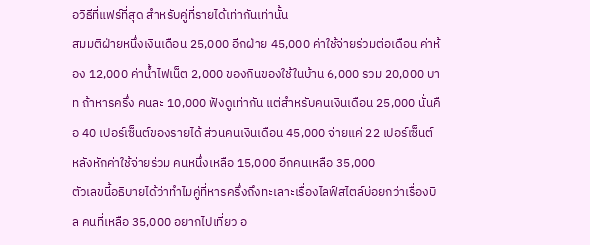อวิธีที่แฟร์ที่สุด สำหรับคู่ที่รายได้เท่ากันเท่านั้น
สมมติฝ่ายหนึ่งเงินเดือน 25,000 อีกฝ่าย 45,000 ค่าใช้จ่ายร่วมต่อเดือน ค่าห้อง 12,000 ค่าน้ำไฟเน็ต 2,000 ของกินของใช้ในบ้าน 6,000 รวม 20,000 บาท ถ้าหารครึ่ง คนละ 10,000 ฟังดูเท่ากัน แต่สำหรับคนเงินเดือน 25,000 นั่นคือ 40 เปอร์เซ็นต์ของรายได้ ส่วนคนเงินเดือน 45,000 จ่ายแค่ 22 เปอร์เซ็นต์ หลังหักค่าใช้จ่ายร่วม คนหนึ่งเหลือ 15,000 อีกคนเหลือ 35,000
ตัวเลขนี้อธิบายได้ว่าทำไมคู่ที่หารครึ่งถึงทะเลาะเรื่องไลฟ์สไตล์บ่อยกว่าเรื่องบิล คนที่เหลือ 35,000 อยากไปเที่ยว อ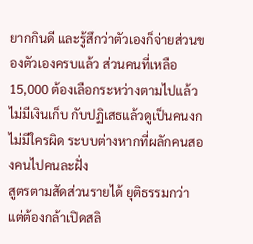ยากกินดี และรู้สึกว่าตัวเองก็จ่ายส่วนของตัวเองครบแล้ว ส่วนคนที่เหลือ 15,000 ต้องเลือกระหว่างตามไปแล้วไม่มีเงินเก็บ กับปฏิเสธแล้วดูเป็นคนงก ไม่มีใครผิด ระบบต่างหากที่ผลักคนสองคนไปคนละฝั่ง
สูตรตามสัดส่วนรายได้ ยุติธรรมกว่า แต่ต้องกล้าเปิดสลิ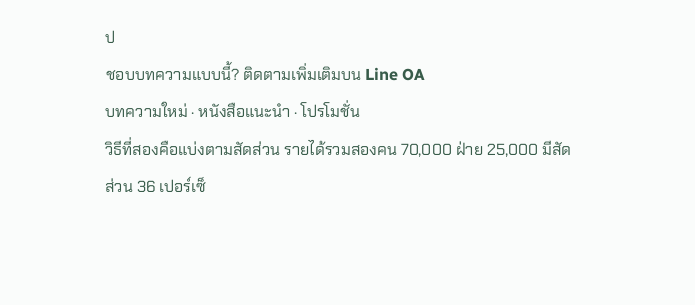ป
ชอบบทความแบบนี้? ติดตามเพิ่มเติมบน Line OA
บทความใหม่ · หนังสือแนะนำ · โปรโมชั่น
วิธีที่สองคือแบ่งตามสัดส่วน รายได้รวมสองคน 70,000 ฝ่าย 25,000 มีสัดส่วน 36 เปอร์เซ็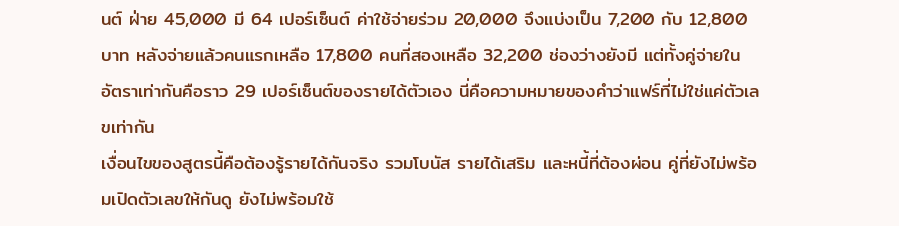นต์ ฝ่าย 45,000 มี 64 เปอร์เซ็นต์ ค่าใช้จ่ายร่วม 20,000 จึงแบ่งเป็น 7,200 กับ 12,800 บาท หลังจ่ายแล้วคนแรกเหลือ 17,800 คนที่สองเหลือ 32,200 ช่องว่างยังมี แต่ทั้งคู่จ่ายในอัตราเท่ากันคือราว 29 เปอร์เซ็นต์ของรายได้ตัวเอง นี่คือความหมายของคำว่าแฟร์ที่ไม่ใช่แค่ตัวเลขเท่ากัน
เงื่อนไขของสูตรนี้คือต้องรู้รายได้กันจริง รวมโบนัส รายได้เสริม และหนี้ที่ต้องผ่อน คู่ที่ยังไม่พร้อมเปิดตัวเลขให้กันดู ยังไม่พร้อมใช้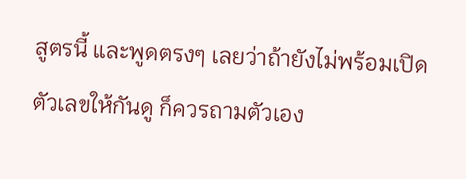สูตรนี้ และพูดตรงๆ เลยว่าถ้ายังไม่พร้อมเปิดตัวเลขให้กันดู ก็ควรถามตัวเอง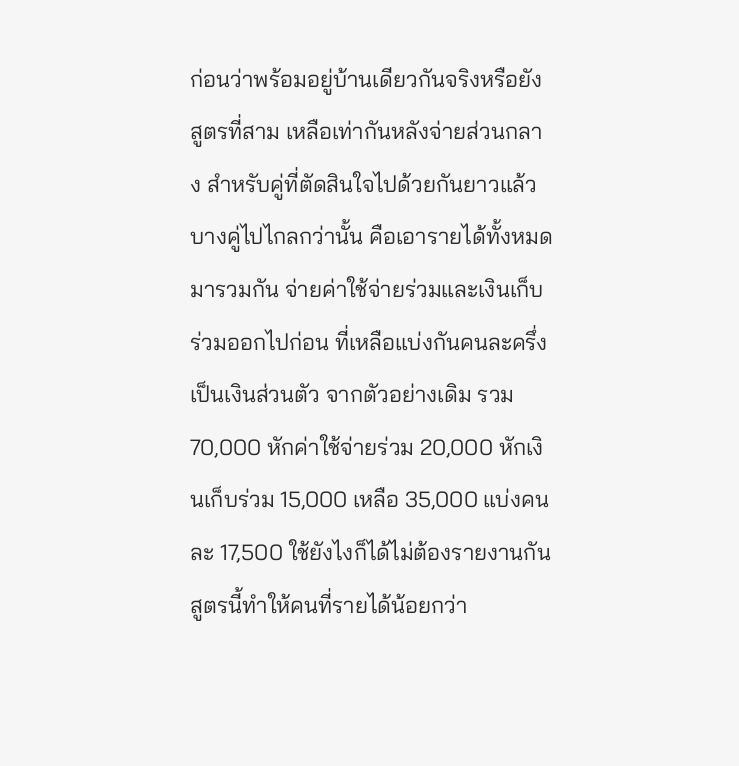ก่อนว่าพร้อมอยู่บ้านเดียวกันจริงหรือยัง
สูตรที่สาม เหลือเท่ากันหลังจ่ายส่วนกลาง สำหรับคู่ที่ตัดสินใจไปด้วยกันยาวแล้ว
บางคู่ไปไกลกว่านั้น คือเอารายได้ทั้งหมดมารวมกัน จ่ายค่าใช้จ่ายร่วมและเงินเก็บร่วมออกไปก่อน ที่เหลือแบ่งกันคนละครึ่งเป็นเงินส่วนตัว จากตัวอย่างเดิม รวม 70,000 หักค่าใช้จ่ายร่วม 20,000 หักเงินเก็บร่วม 15,000 เหลือ 35,000 แบ่งคนละ 17,500 ใช้ยังไงก็ได้ไม่ต้องรายงานกัน
สูตรนี้ทำให้คนที่รายได้น้อยกว่า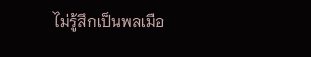ไม่รู้สึกเป็นพลเมือ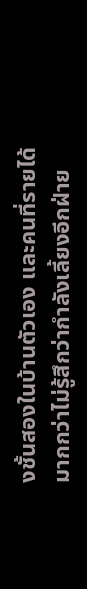งชั้นสองในบ้านตัวเอง และคนที่รายได้มากกว่าไม่รู้สึกว่ากำลังเลี้ยงอีกฝ่าย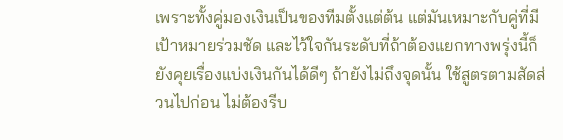เพราะทั้งคู่มองเงินเป็นของทีมตั้งแต่ต้น แต่มันเหมาะกับคู่ที่มีเป้าหมายร่วมชัด และไว้ใจกันระดับที่ถ้าต้องแยกทางพรุ่งนี้ก็ยังคุยเรื่องแบ่งเงินกันได้ดีๆ ถ้ายังไม่ถึงจุดนั้น ใช้สูตรตามสัดส่วนไปก่อน ไม่ต้องรีบ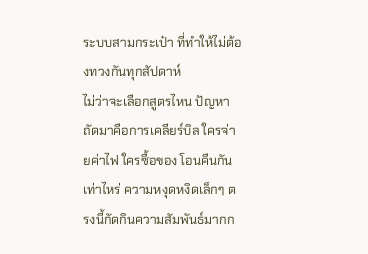ระบบสามกระเป๋า ที่ทำให้ไม่ต้องทวงกันทุกสัปดาห์
ไม่ว่าจะเลือกสูตรไหน ปัญหาถัดมาคือการเคลียร์บิล ใครจ่ายค่าไฟ ใครซื้อของ โอนคืนกันเท่าไหร่ ความหงุดหงิดเล็กๆ ตรงนี้กัดกินความสัมพันธ์มากก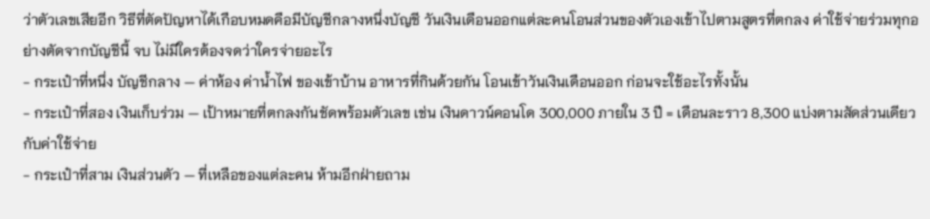ว่าตัวเลขเสียอีก วิธีที่ตัดปัญหาได้เกือบหมดคือมีบัญชีกลางหนึ่งบัญชี วันเงินเดือนออกแต่ละคนโอนส่วนของตัวเองเข้าไปตามสูตรที่ตกลง ค่าใช้จ่ายร่วมทุกอย่างตัดจากบัญชีนี้ จบ ไม่มีใครต้องจดว่าใครจ่ายอะไร
- กระเป๋าที่หนึ่ง บัญชีกลาง — ค่าห้อง ค่าน้ำไฟ ของเข้าบ้าน อาหารที่กินด้วยกัน โอนเข้าวันเงินเดือนออก ก่อนจะใช้อะไรทั้งนั้น
- กระเป๋าที่สอง เงินเก็บร่วม — เป้าหมายที่ตกลงกันชัดพร้อมตัวเลข เช่น เงินดาวน์คอนโด 300,000 ภายใน 3 ปี = เดือนละราว 8,300 แบ่งตามสัดส่วนเดียวกับค่าใช้จ่าย
- กระเป๋าที่สาม เงินส่วนตัว — ที่เหลือของแต่ละคน ห้ามอีกฝ่ายถาม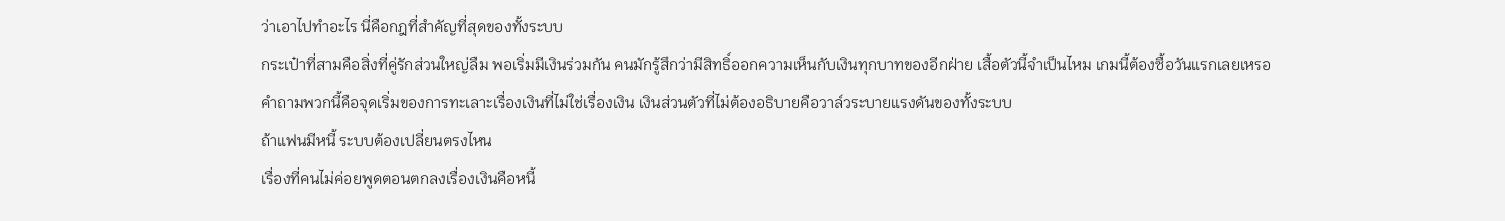ว่าเอาไปทำอะไร นี่คือกฎที่สำคัญที่สุดของทั้งระบบ
กระเป๋าที่สามคือสิ่งที่คู่รักส่วนใหญ่ลืม พอเริ่มมีเงินร่วมกัน คนมักรู้สึกว่ามีสิทธิ์ออกความเห็นกับเงินทุกบาทของอีกฝ่าย เสื้อตัวนี้จำเป็นไหม เกมนี้ต้องซื้อวันแรกเลยเหรอ คำถามพวกนี้คือจุดเริ่มของการทะเลาะเรื่องเงินที่ไม่ใช่เรื่องเงิน เงินส่วนตัวที่ไม่ต้องอธิบายคือวาล์วระบายแรงดันของทั้งระบบ
ถ้าแฟนมีหนี้ ระบบต้องเปลี่ยนตรงไหน
เรื่องที่คนไม่ค่อยพูดตอนตกลงเรื่องเงินคือหนี้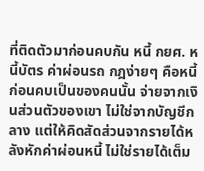ที่ติดตัวมาก่อนคบกัน หนี้ กยศ. หนี้บัตร ค่าผ่อนรถ กฎง่ายๆ คือหนี้ก่อนคบเป็นของคนนั้น จ่ายจากเงินส่วนตัวของเขา ไม่ใช่จากบัญชีกลาง แต่ให้คิดสัดส่วนจากรายได้หลังหักค่าผ่อนหนี้ ไม่ใช่รายได้เต็ม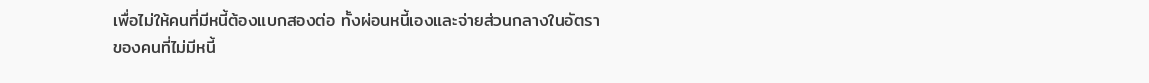เพื่อไม่ให้คนที่มีหนี้ต้องแบกสองต่อ ทั้งผ่อนหนี้เองและจ่ายส่วนกลางในอัตราของคนที่ไม่มีหนี้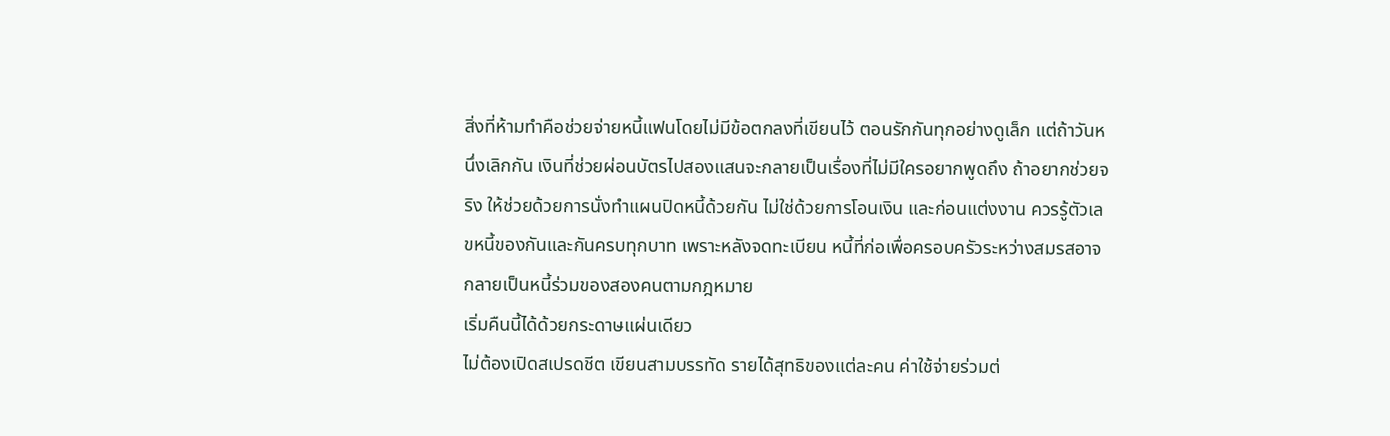สิ่งที่ห้ามทำคือช่วยจ่ายหนี้แฟนโดยไม่มีข้อตกลงที่เขียนไว้ ตอนรักกันทุกอย่างดูเล็ก แต่ถ้าวันหนึ่งเลิกกัน เงินที่ช่วยผ่อนบัตรไปสองแสนจะกลายเป็นเรื่องที่ไม่มีใครอยากพูดถึง ถ้าอยากช่วยจริง ให้ช่วยด้วยการนั่งทำแผนปิดหนี้ด้วยกัน ไม่ใช่ด้วยการโอนเงิน และก่อนแต่งงาน ควรรู้ตัวเลขหนี้ของกันและกันครบทุกบาท เพราะหลังจดทะเบียน หนี้ที่ก่อเพื่อครอบครัวระหว่างสมรสอาจกลายเป็นหนี้ร่วมของสองคนตามกฎหมาย
เริ่มคืนนี้ได้ด้วยกระดาษแผ่นเดียว
ไม่ต้องเปิดสเปรดชีต เขียนสามบรรทัด รายได้สุทธิของแต่ละคน ค่าใช้จ่ายร่วมต่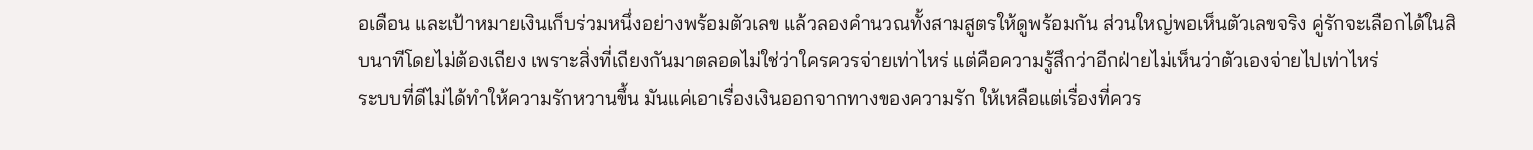อเดือน และเป้าหมายเงินเก็บร่วมหนึ่งอย่างพร้อมตัวเลข แล้วลองคำนวณทั้งสามสูตรให้ดูพร้อมกัน ส่วนใหญ่พอเห็นตัวเลขจริง คู่รักจะเลือกได้ในสิบนาทีโดยไม่ต้องเถียง เพราะสิ่งที่เถียงกันมาตลอดไม่ใช่ว่าใครควรจ่ายเท่าไหร่ แต่คือความรู้สึกว่าอีกฝ่ายไม่เห็นว่าตัวเองจ่ายไปเท่าไหร่
ระบบที่ดีไม่ได้ทำให้ความรักหวานขึ้น มันแค่เอาเรื่องเงินออกจากทางของความรัก ให้เหลือแต่เรื่องที่ควร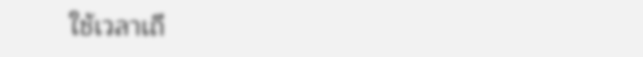ใช้เวลาเถี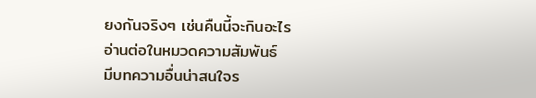ยงกันจริงๆ เช่นคืนนี้จะกินอะไร
อ่านต่อในหมวดความสัมพันธ์
มีบทความอื่นน่าสนใจร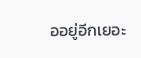ออยู่อีกเยอะ